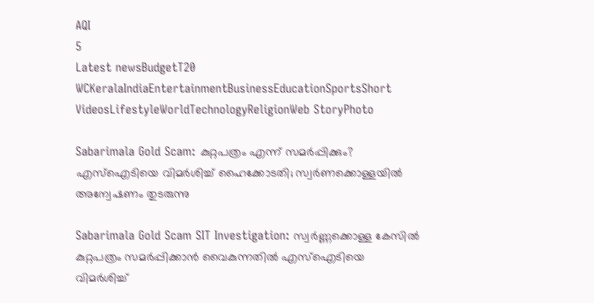AQI
5
Latest newsBudgetT20 WCKeralaIndiaEntertainmentBusinessEducationSportsShort VideosLifestyleWorldTechnologyReligionWeb StoryPhoto

Sabarimala Gold Scam: കുറ്റപത്രം എന്ന് സമര്‍പ്പിക്കും? എസ്‌ഐടിയെ വിമര്‍ശിച്ച് ഹൈക്കോടതി; സ്വര്‍ണക്കൊള്ളയില്‍ അന്വേഷണം തുടരുന്നു

Sabarimala Gold Scam SIT Investigation: സ്വര്‍ണ്ണക്കൊള്ള കേസില്‍ കുറ്റപത്രം സമര്‍പ്പിക്കാന്‍ വൈകുന്നതില്‍ എസ്‌ഐടിയെ വിമര്‍ശിച്ച്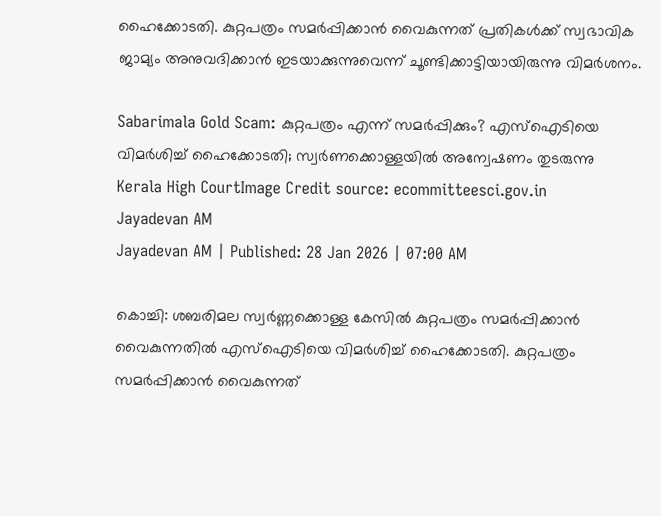ഹൈക്കോടതി. കുറ്റപത്രം സമര്‍പ്പിക്കാന്‍ വൈകുന്നത് പ്രതികള്‍ക്ക് സ്വഭാവിക ജാമ്യം അനുവദിക്കാന്‍ ഇടയാക്കുന്നുവെന്ന് ചൂണ്ടിക്കാട്ടിയായിരുന്നു വിമര്‍ശനം.

Sabarimala Gold Scam: കുറ്റപത്രം എന്ന് സമര്‍പ്പിക്കും? എസ്‌ഐടിയെ വിമര്‍ശിച്ച് ഹൈക്കോടതി; സ്വര്‍ണക്കൊള്ളയില്‍ അന്വേഷണം തുടരുന്നു
Kerala High CourtImage Credit source: ecommitteesci.gov.in
Jayadevan AM
Jayadevan AM | Published: 28 Jan 2026 | 07:00 AM

കൊച്ചി: ശബരിമല സ്വര്‍ണ്ണക്കൊള്ള കേസില്‍ കുറ്റപത്രം സമര്‍പ്പിക്കാന്‍ വൈകുന്നതില്‍ എസ്‌ഐടിയെ വിമര്‍ശിച്ച് ഹൈക്കോടതി. കുറ്റപത്രം സമര്‍പ്പിക്കാന്‍ വൈകുന്നത്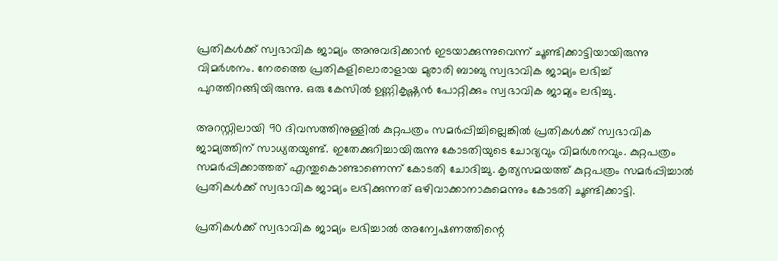പ്രതികള്‍ക്ക് സ്വഭാവിക ജാമ്യം അനുവദിക്കാന്‍ ഇടയാക്കുന്നുവെന്ന് ചൂണ്ടിക്കാട്ടിയായിരുന്നു വിമര്‍ശനം. നേരത്തെ പ്രതികളിലൊരാളായ മുരാരി ബാബു സ്വഭാവിക ജാമ്യം ലഭിച്ച് പുറത്തിറങ്ങിയിരുന്നു. ഒരു കേസില്‍ ഉണ്ണികൃഷ്ണന്‍ പോറ്റിക്കും സ്വഭാവിക ജാമ്യം ലഭിച്ചു.

അറസ്റ്റിലായി 90 ദിവസത്തിനുള്ളില്‍ കുറ്റപത്രം സമര്‍പ്പിച്ചില്ലെങ്കില്‍ പ്രതികള്‍ക്ക് സ്വഭാവിക ജാമ്യത്തിന് സാധ്യതയുണ്ട്. ഇതേക്കുറിച്ചായിരുന്നു കോടതിയുടെ ചോദ്യവും വിമര്‍ശനവും. കുറ്റപത്രം സമര്‍പ്പിക്കാത്തത് എന്തുകൊണ്ടാണെന്ന് കോടതി ചോദിച്ചു. കൃത്യസമയത്ത് കുറ്റപത്രം സമര്‍പ്പിച്ചാല്‍ പ്രതികള്‍ക്ക് സ്വഭാവിക ജാമ്യം ലഭിക്കുന്നത് ഒഴിവാക്കാനാകുമെന്നും കോടതി ചൂണ്ടിക്കാട്ടി.

പ്രതികള്‍ക്ക് സ്വഭാവിക ജാമ്യം ലഭിച്ചാല്‍ അന്വേഷണത്തിന്റെ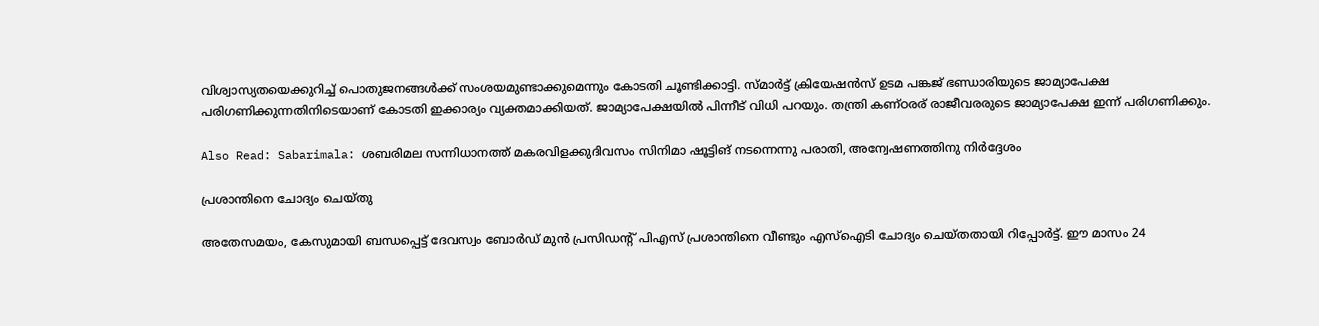വിശ്വാസ്യതയെക്കുറിച്ച് പൊതുജനങ്ങള്‍ക്ക് സംശയമുണ്ടാക്കുമെന്നും കോടതി ചൂണ്ടിക്കാട്ടി. സ്മാര്‍ട്ട് ക്രിയേഷന്‍സ് ഉടമ പങ്കജ് ഭണ്ഡാരിയുടെ ജാമ്യാപേക്ഷ പരിഗണിക്കുന്നതിനിടെയാണ് കോടതി ഇക്കാര്യം വ്യക്തമാക്കിയത്. ജാമ്യാപേക്ഷയില്‍ പിന്നീട് വിധി പറയും. തന്ത്രി കണ്ഠരര് രാജീവരരുടെ ജാമ്യാപേക്ഷ ഇന്ന് പരിഗണിക്കും.

Also Read: Sabarimala: ശബരിമല സന്നിധാനത്ത് മകരവിളക്കുദിവസം സിനിമാ ഷൂട്ടിങ് നടന്നെന്നു പരാതി, അന്വേഷണത്തിനു നിർദ്ദേശം

പ്രശാന്തിനെ ചോദ്യം ചെയ്തു

അതേസമയം, കേസുമായി ബന്ധപ്പെട്ട് ദേവസ്വം ബോര്‍ഡ് മുന്‍ പ്രസിഡന്റ് പിഎസ് പ്രശാന്തിനെ വീണ്ടും എസ്‌ഐടി ചോദ്യം ചെയ്തതായി റിപ്പോര്‍ട്ട്. ഈ മാസം 24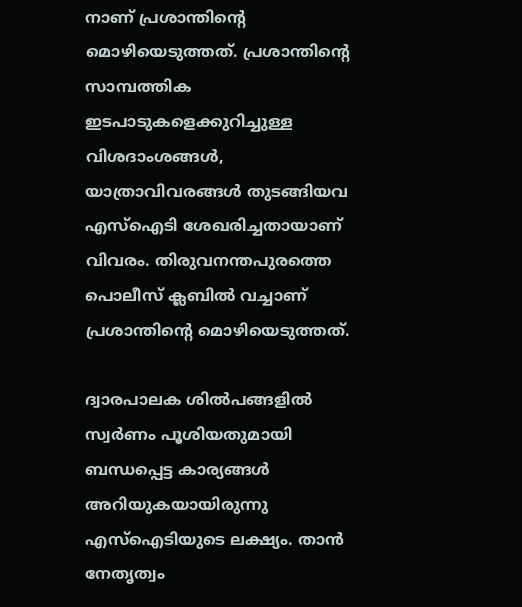നാണ് പ്രശാന്തിന്റെ മൊഴിയെടുത്തത്. പ്രശാന്തിന്റെ സാമ്പത്തിക ഇടപാടുകളെക്കുറിച്ചുള്ള വിശദാംശങ്ങള്‍, യാത്രാവിവരങ്ങള്‍ തുടങ്ങിയവ എസ്‌ഐടി ശേഖരിച്ചതായാണ് വിവരം. തിരുവനന്തപുരത്തെ പൊലീസ് ക്ലബില്‍ വച്ചാണ് പ്രശാന്തിന്റെ മൊഴിയെടുത്തത്.

ദ്വാരപാലക ശില്‍പങ്ങളില്‍ സ്വര്‍ണം പൂശിയതുമായി ബന്ധപ്പെട്ട കാര്യങ്ങള്‍ അറിയുകയായിരുന്നു എസ്‌ഐടിയുടെ ലക്ഷ്യം. താന്‍ നേതൃത്വം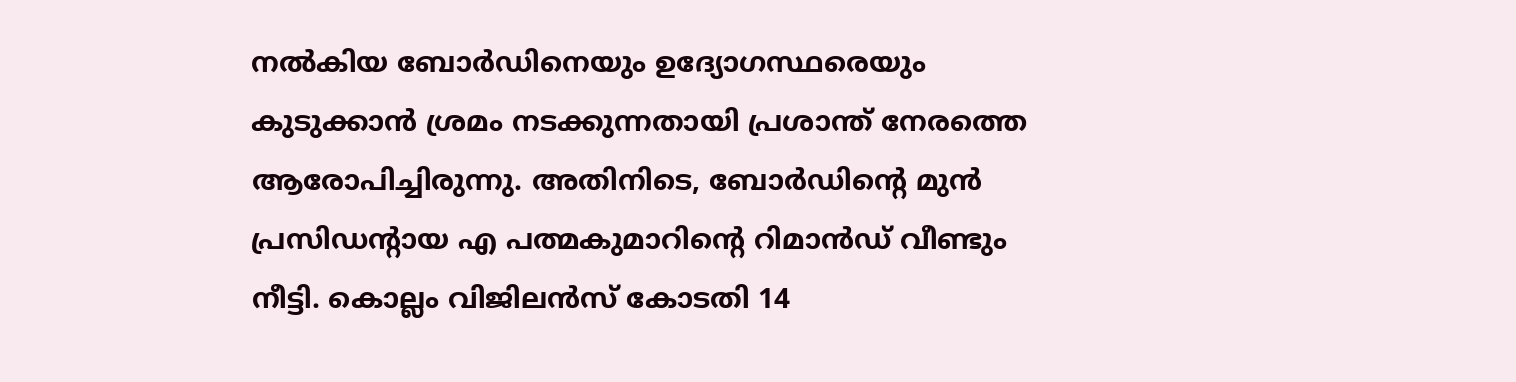നല്‍കിയ ബോര്‍ഡിനെയും ഉദ്യോഗസ്ഥരെയും കുടുക്കാന്‍ ശ്രമം നടക്കുന്നതായി പ്രശാന്ത് നേരത്തെ ആരോപിച്ചിരുന്നു. അതിനിടെ, ബോര്‍ഡിന്റെ മുന്‍ പ്രസിഡന്റായ എ പത്മകുമാറിന്റെ റിമാന്‍ഡ് വീണ്ടും നീട്ടി. കൊല്ലം വിജിലന്‍സ് കോടതി 14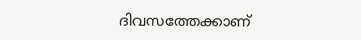ദിവസത്തേക്കാണ്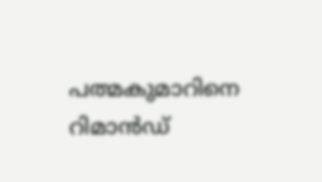പത്മകുമാറിനെ റിമാന്‍ഡ്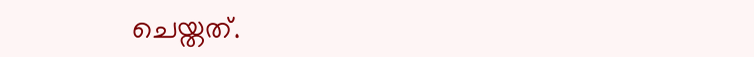ചെയ്തത്.